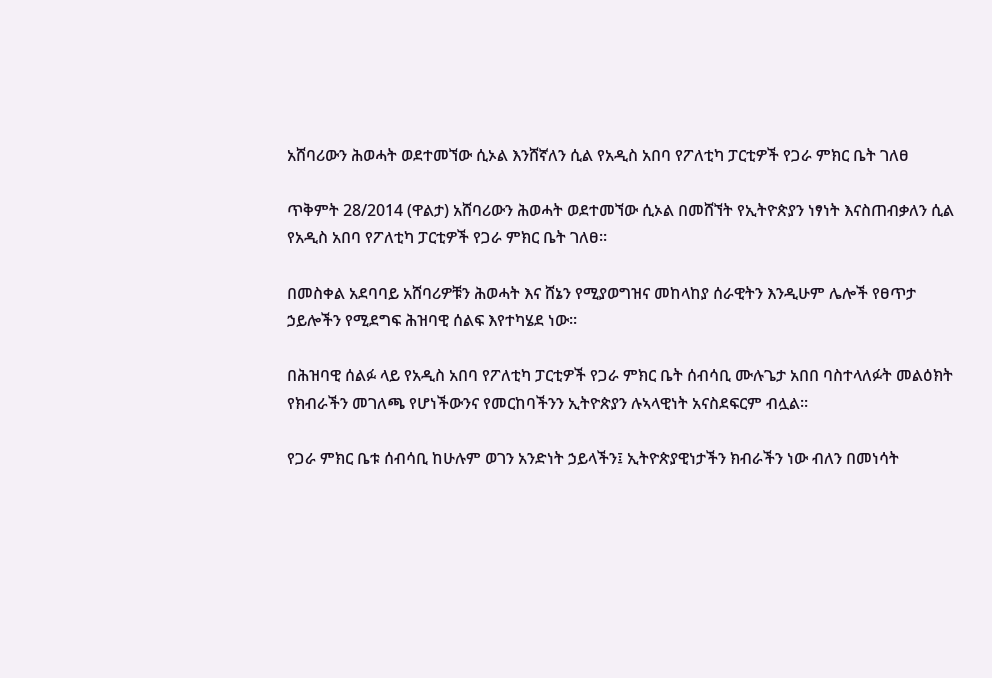አሸባሪውን ሕወሓት ወደተመኘው ሲኦል እንሸኛለን ሲል የአዲስ አበባ የፖለቲካ ፓርቲዎች የጋራ ምክር ቤት ገለፀ

ጥቅምት 28/2014 (ዋልታ) አሸባሪውን ሕወሓት ወደተመኘው ሲኦል በመሸኘት የኢትዮጵያን ነፃነት እናስጠብቃለን ሲል የአዲስ አበባ የፖለቲካ ፓርቲዎች የጋራ ምክር ቤት ገለፀ፡፡

በመስቀል አደባባይ አሸባሪዎቹን ሕወሓት እና ሸኔን የሚያወግዝና መከላከያ ሰራዊትን እንዲሁም ሌሎች የፀጥታ ኃይሎችን የሚደግፍ ሕዝባዊ ሰልፍ እየተካሄደ ነው፡፡

በሕዝባዊ ሰልፉ ላይ የአዲስ አበባ የፖለቲካ ፓርቲዎች የጋራ ምክር ቤት ሰብሳቢ ሙሉጌታ አበበ ባስተላለፉት መልዕክት የክብራችን መገለጫ የሆነችውንና የመርከባችንን ኢትዮጵያን ሉኣላዊነት አናስደፍርም ብሏል፡፡

የጋራ ምክር ቤቱ ሰብሳቢ ከሁሉም ወገን አንድነት ኃይላችን፤ ኢትዮጵያዊነታችን ክብራችን ነው ብለን በመነሳት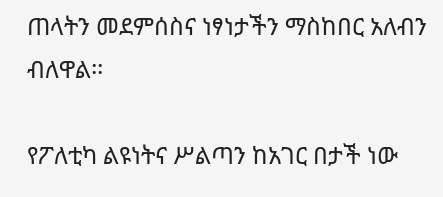ጠላትን መደምሰስና ነፃነታችን ማስከበር አለብን ብለዋል፡፡

የፖለቲካ ልዩነትና ሥልጣን ከአገር በታች ነው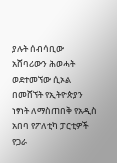ያሉት ሰብሳቢው አሸባሪውን ሕወሓት ወደተመኘው ሲኦል በመሸኘት የኢትዮጵያን ነፃነት ለማስጠበቅ የአዲስ አበባ የፖለቲካ ፓርቲዎች የጋራ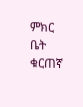ምክር ቤት ቁርጠኛ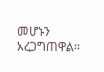መሆኑን አረጋግጠዋል፡፡